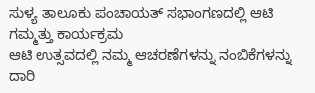ಸುಳ್ಯ ತಾಲೂಕು ಪಂಚಾಯತ್ ಸಭಾಂಗಣದಲ್ಲಿ ಆಟಿ ಗಮ್ಮತ್ತು ಕಾರ್ಯಕ್ರಮ
ಆಟಿ ಉತ್ಸವದಲ್ಲಿ ನಮ್ಮ ಆಚರಣೆಗಳನ್ನು ನಂಬಿಕೆಗಳನ್ನು ದಾರಿ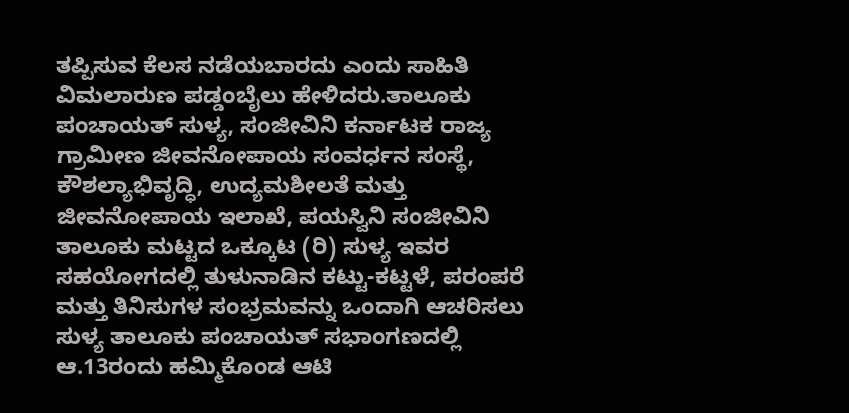ತಪ್ಪಿಸುವ ಕೆಲಸ ನಡೆಯಬಾರದು ಎಂದು ಸಾಹಿತಿ ವಿಮಲಾರುಣ ಪಡ್ಡಂಬೈಲು ಹೇಳಿದರು.ತಾಲೂಕು ಪಂಚಾಯತ್ ಸುಳ್ಯ, ಸಂಜೀವಿನಿ ಕರ್ನಾಟಕ ರಾಜ್ಯ ಗ್ರಾಮೀಣ ಜೀವನೋಪಾಯ ಸಂವರ್ಧನ ಸಂಸ್ಥೆ, ಕೌಶಲ್ಯಾಭಿವೃದ್ಧಿ, ಉದ್ಯಮಶೀಲತೆ ಮತ್ತು ಜೀವನೋಪಾಯ ಇಲಾಖೆ, ಪಯಸ್ವಿನಿ ಸಂಜೀವಿನಿ ತಾಲೂಕು ಮಟ್ಟದ ಒಕ್ಕೂಟ (ರಿ) ಸುಳ್ಯ ಇವರ ಸಹಯೋಗದಲ್ಲಿ ತುಳುನಾಡಿನ ಕಟ್ಟು-ಕಟ್ಟಳೆ, ಪರಂಪರೆ ಮತ್ತು ತಿನಿಸುಗಳ ಸಂಭ್ರಮವನ್ನು ಒಂದಾಗಿ ಆಚರಿಸಲು ಸುಳ್ಯ ತಾಲೂಕು ಪಂಚಾಯತ್ ಸಭಾಂಗಣದಲ್ಲಿ ಆ.13ರಂದು ಹಮ್ಮಿಕೊಂಡ ಆಟಿ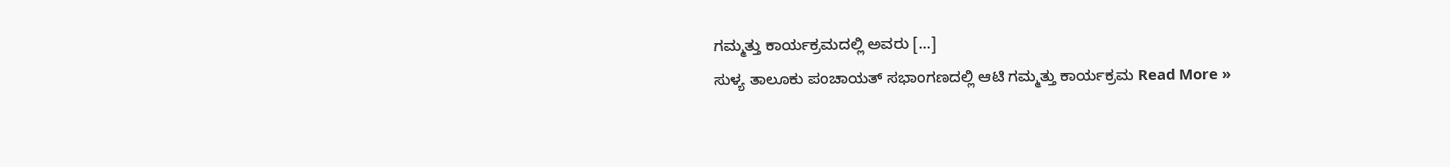ಗಮ್ಮತ್ತು ಕಾರ್ಯಕ್ರಮದಲ್ಲಿ ಅವರು […]
ಸುಳ್ಯ ತಾಲೂಕು ಪಂಚಾಯತ್ ಸಭಾಂಗಣದಲ್ಲಿ ಆಟಿ ಗಮ್ಮತ್ತು ಕಾರ್ಯಕ್ರಮ Read More »